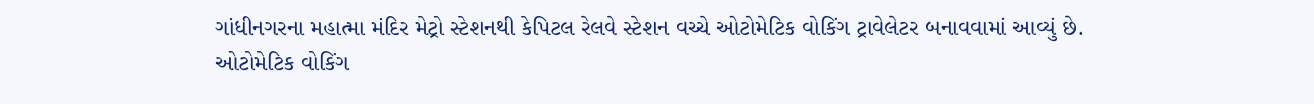ગાંધીનગરના મહાત્મા મંદિર મેટ્રો સ્ટેશનથી કેપિટલ રેલવે સ્ટેશન વચ્ચે ઓટોમેટિક વોકિંગ ટ્રાવેલેટર બનાવવામાં આવ્યું છે. ઓટોમેટિક વોકિંગ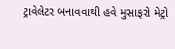ટ્રાવેલેટર બનાવવાથી હવે મુસાફરો મેટ્રો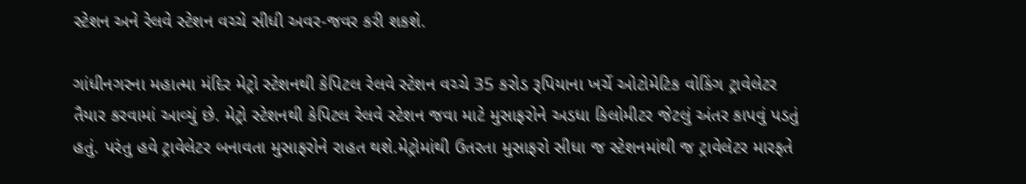સ્ટેશન અને રેલવે સ્ટેશન વચ્ચે સીધી અવર-જવર કરી શકશે.

ગાંધીનગરના મહાત્મા મંદિર મેટ્રો સ્ટેશનથી કેપિટલ રેલવે સ્ટેશન વચ્ચે 35 કરોડ રૂપિયાના ખર્ચે ઓટોમેટિક વોકિંગ ટ્રાવેલેટર તૈયાર કરવામાં આવ્યું છે. મેટ્રો સ્ટેશનથી કેપિટલ રેલવે સ્ટેશન જવા માટે મુસાફરોને અડધા કિલોમીટર જેટલું અંતર કાપવું પડતું હતું. પરંતુ હવે ટ્રાવેલેટર બનાવતા મુસાફરોને રાહત થશે.મેટ્રોમાંથી ઉતરતા મુસાફરો સીધા જ સ્ટેશનમાંથી જ ટ્રાવેલેટર મારફતે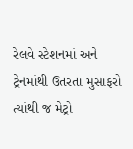રેલવે સ્ટેશનમાં અને ટ્રેનમાંથી ઉતરતા મુસાફરો ત્યાંથી જ મેટ્રો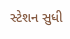સ્ટેશન સુધી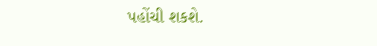પહોંચી શકશે.